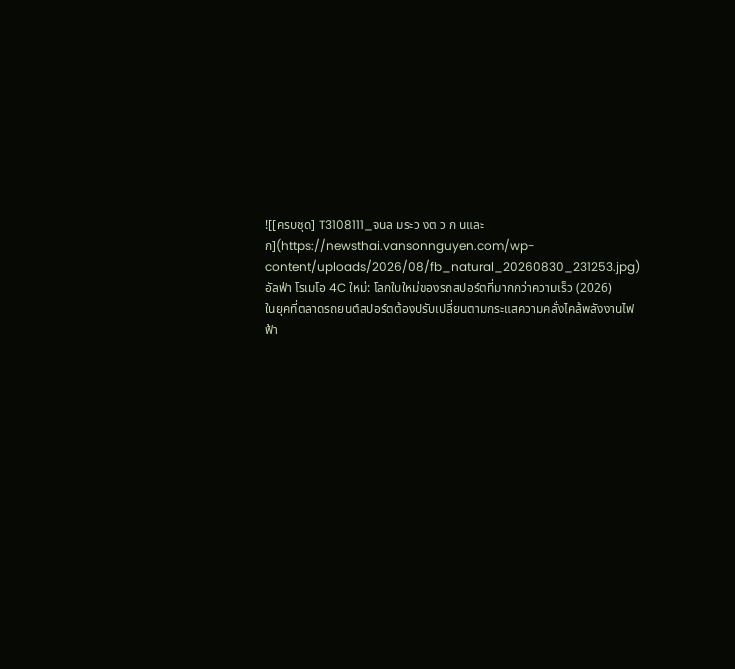![[ครบชุด] T3108111_จนล มระว งต ว ก นและก](https://newsthai.vansonnguyen.com/wp-content/uploads/2026/08/fb_natural_20260830_231253.jpg)
อัลฟ่า โรเมโอ 4C ใหม่: โลกใบใหม่ของรถสปอร์ตที่มากกว่าความเร็ว (2026)
ในยุคที่ตลาดรถยนต์สปอร์ตต้องปรับเปลี่ยนตามกระแสความคลั่งไคล้พลังงานไฟฟ้า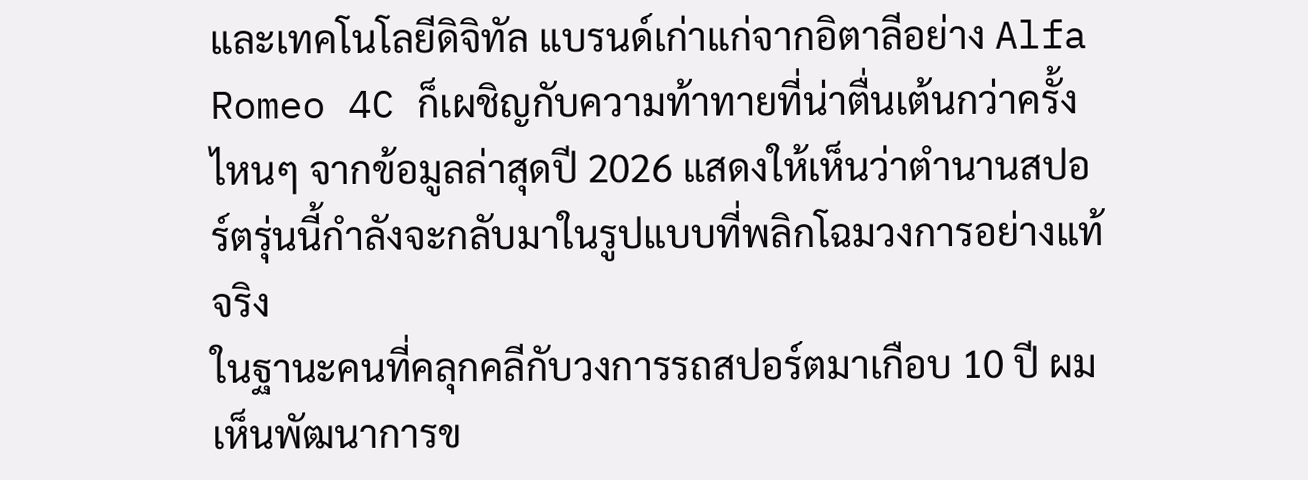และเทคโนโลยีดิจิทัล แบรนด์เก่าแก่จากอิตาลีอย่าง Alfa Romeo 4C ก็เผชิญกับความท้าทายที่น่าตื่นเต้นกว่าครั้งไหนๆ จากข้อมูลล่าสุดปี 2026 แสดงให้เห็นว่าตำนานสปอร์ตรุ่นนี้กำลังจะกลับมาในรูปแบบที่พลิกโฉมวงการอย่างแท้จริง
ในฐานะคนที่คลุกคลีกับวงการรถสปอร์ตมาเกือบ 10 ปี ผมเห็นพัฒนาการข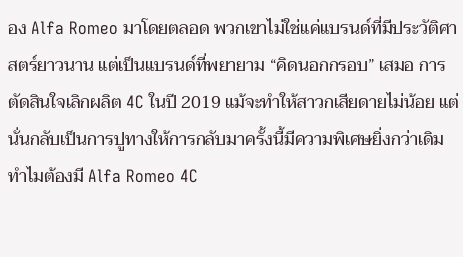อง Alfa Romeo มาโดยตลอด พวกเขาไม่ใช่แค่แบรนด์ที่มีประวัติศาสตร์ยาวนาน แต่เป็นแบรนด์ที่พยายาม “คิดนอกกรอบ” เสมอ การตัดสินใจเลิกผลิต 4C ในปี 2019 แม้จะทำให้สาวกเสียดายไม่น้อย แต่นั่นกลับเป็นการปูทางให้การกลับมาครั้งนี้มีความพิเศษยิ่งกว่าเดิม
ทำไมต้องมี Alfa Romeo 4C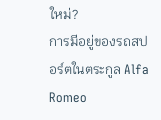ใหม่?
การมีอยู่ของรถสปอร์ตในตระกูล Alfa Romeo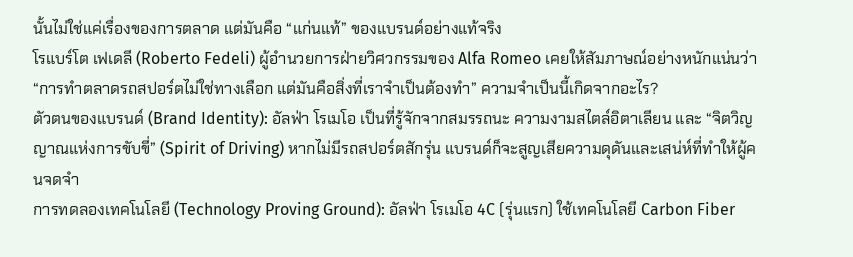นั้นไม่ใช่แค่เรื่องของการตลาด แต่มันคือ “แก่นแท้” ของแบรนด์อย่างแท้จริง
โรแบร์โต เฟเดลี (Roberto Fedeli) ผู้อำนวยการฝ่ายวิศวกรรมของ Alfa Romeo เคยให้สัมภาษณ์อย่างหนักแน่นว่า “การทำตลาดรถสปอร์ตไม่ใช่ทางเลือก แต่มันคือสิ่งที่เราจำเป็นต้องทำ” ความจำเป็นนี้เกิดจากอะไร?
ตัวตนของแบรนด์ (Brand Identity): อัลฟ่า โรเมโอ เป็นที่รู้จักจากสมรรถนะ ความงามสไตล์อิตาเลียน และ “จิตวิญญาณแห่งการขับขี่” (Spirit of Driving) หากไม่มีรถสปอร์ตสักรุ่น แบรนด์ก็จะสูญเสียความดุดันและเสน่ห์ที่ทำให้ผู้คนจดจำ
การทดลองเทคโนโลยี (Technology Proving Ground): อัลฟ่า โรเมโอ 4C (รุ่นแรก) ใช้เทคโนโลยี Carbon Fiber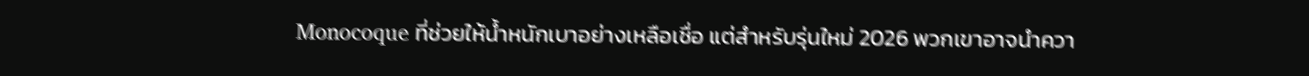Monocoque ที่ช่วยให้น้ำหนักเบาอย่างเหลือเชื่อ แต่สำหรับรุ่นใหม่ 2026 พวกเขาอาจนำควา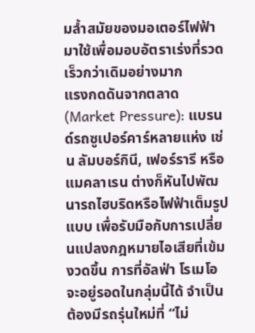มล้ำสมัยของมอเตอร์ไฟฟ้ามาใช้เพื่อมอบอัตราเร่งที่รวดเร็วกว่าเดิมอย่างมาก
แรงกดดันจากตลาด (Market Pressure): แบรนด์รถซูเปอร์คาร์หลายแห่ง เช่น ลัมบอร์กินี, เฟอร์รารี หรือแมคลาเรน ต่างก็หันไปพัฒนารถไฮบริดหรือไฟฟ้าเต็มรูปแบบ เพื่อรับมือกับการเปลี่ยนแปลงกฎหมายไอเสียที่เข้มงวดขึ้น การที่อัลฟ่า โรเมโอ จะอยู่รอดในกลุ่มนี้ได้ จำเป็นต้องมีรถรุ่นใหม่ที่ “ไม่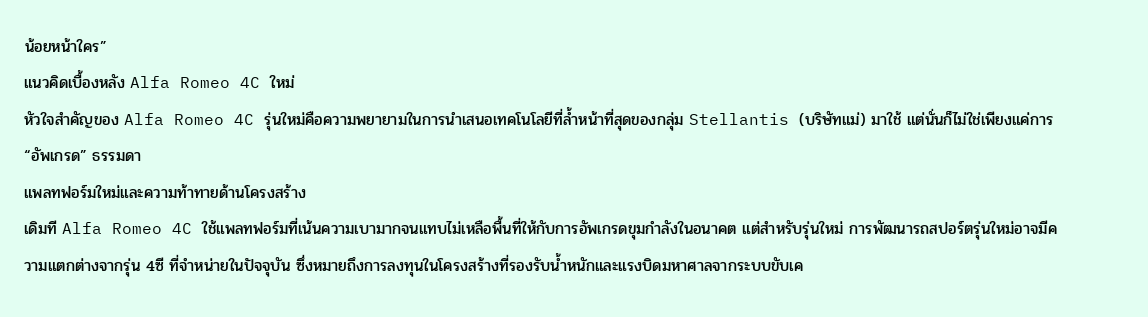น้อยหน้าใคร”
แนวคิดเบื้องหลัง Alfa Romeo 4C ใหม่
หัวใจสำคัญของ Alfa Romeo 4C รุ่นใหม่คือความพยายามในการนำเสนอเทคโนโลยีที่ล้ำหน้าที่สุดของกลุ่ม Stellantis (บริษัทแม่) มาใช้ แต่นั่นก็ไม่ใช่เพียงแค่การ “อัพเกรด” ธรรมดา
แพลทฟอร์มใหม่และความท้าทายด้านโครงสร้าง
เดิมที Alfa Romeo 4C ใช้แพลทฟอร์มที่เน้นความเบามากจนแทบไม่เหลือพื้นที่ให้กับการอัพเกรดขุมกำลังในอนาคต แต่สำหรับรุ่นใหม่ การพัฒนารถสปอร์ตรุ่นใหม่อาจมีความแตกต่างจากรุ่น 4ซี ที่จำหน่ายในปัจจุบัน ซึ่งหมายถึงการลงทุนในโครงสร้างที่รองรับน้ำหนักและแรงบิดมหาศาลจากระบบขับเค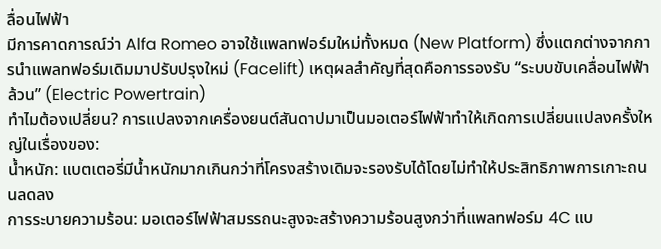ลื่อนไฟฟ้า
มีการคาดการณ์ว่า Alfa Romeo อาจใช้แพลทฟอร์มใหม่ทั้งหมด (New Platform) ซึ่งแตกต่างจากการนำแพลทฟอร์มเดิมมาปรับปรุงใหม่ (Facelift) เหตุผลสำคัญที่สุดคือการรองรับ “ระบบขับเคลื่อนไฟฟ้าล้วน” (Electric Powertrain)
ทำไมต้องเปลี่ยน? การแปลงจากเครื่องยนต์สันดาปมาเป็นมอเตอร์ไฟฟ้าทำให้เกิดการเปลี่ยนแปลงครั้งใหญ่ในเรื่องของ:
น้ำหนัก: แบตเตอรี่มีน้ำหนักมากเกินกว่าที่โครงสร้างเดิมจะรองรับได้โดยไม่ทำให้ประสิทธิภาพการเกาะถนนลดลง
การระบายความร้อน: มอเตอร์ไฟฟ้าสมรรถนะสูงจะสร้างความร้อนสูงกว่าที่แพลทฟอร์ม 4C แบ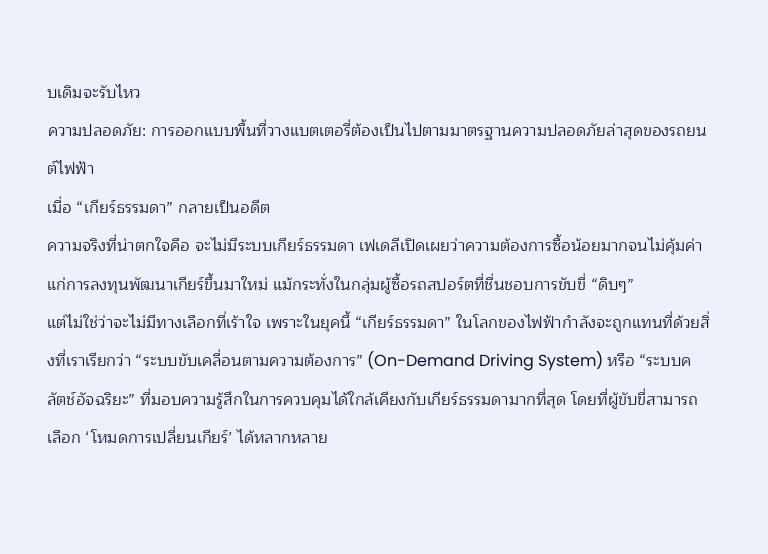บเดิมจะรับไหว
ความปลอดภัย: การออกแบบพื้นที่วางแบตเตอรี่ต้องเป็นไปตามมาตรฐานความปลอดภัยล่าสุดของรถยนต์ไฟฟ้า
เมื่อ “เกียร์ธรรมดา” กลายเป็นอดีต
ความจริงที่น่าตกใจคือ จะไม่มีระบบเกียร์ธรรมดา เฟเดลีเปิดเผยว่าความต้องการซื้อน้อยมากจนไม่คุ้มค่าแก่การลงทุนพัฒนาเกียร์ขึ้นมาใหม่ แม้กระทั่งในกลุ่มผู้ซื้อรถสปอร์ตที่ชื่นชอบการขับขี่ “ดิบๆ”
แต่ไม่ใช่ว่าจะไม่มีทางเลือกที่เร้าใจ เพราะในยุคนี้ “เกียร์ธรรมดา” ในโลกของไฟฟ้ากำลังจะถูกแทนที่ด้วยสิ่งที่เราเรียกว่า “ระบบขับเคลื่อนตามความต้องการ” (On-Demand Driving System) หรือ “ระบบคลัตช์อัจฉริยะ” ที่มอบความรู้สึกในการควบคุมได้ใกล้เคียงกับเกียร์ธรรมดามากที่สุด โดยที่ผู้ขับขี่สามารถเลือก ‘โหมดการเปลี่ยนเกียร์’ ได้หลากหลาย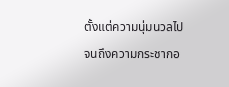ตั้งแต่ความนุ่มนวลไปจนถึงความกระชากอ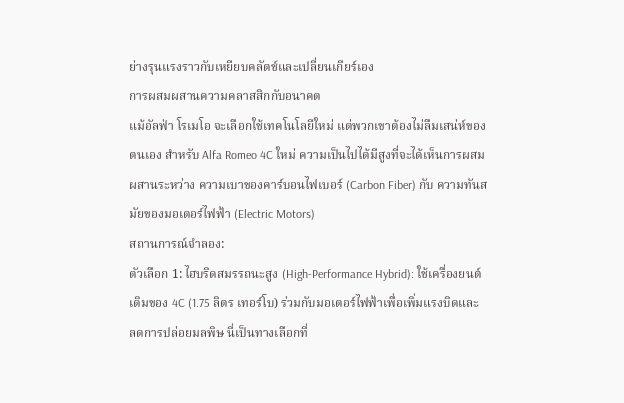ย่างรุนแรงราวกับเหยียบคลัตช์และเปลี่ยนเกียร์เอง
การผสมผสานความคลาสสิกกับอนาคต
แม้อัลฟ่า โรเมโอ จะเลือกใช้เทคโนโลยีใหม่ แต่พวกเขาต้องไม่ลืมเสน่ห์ของตนเอง สำหรับ Alfa Romeo 4C ใหม่ ความเป็นไปได้มีสูงที่จะได้เห็นการผสมผสานระหว่าง ความเบาของคาร์บอนไฟเบอร์ (Carbon Fiber) กับ ความทันสมัยของมอเตอร์ไฟฟ้า (Electric Motors)
สถานการณ์จำลอง:
ตัวเลือก 1: ไฮบริดสมรรถนะสูง (High-Performance Hybrid): ใช้เครื่องยนต์เดิมของ 4C (1.75 ลิตร เทอร์โบ) ร่วมกับมอเตอร์ไฟฟ้าเพื่อเพิ่มแรงบิดและลดการปล่อยมลพิษ นี่เป็นทางเลือกที่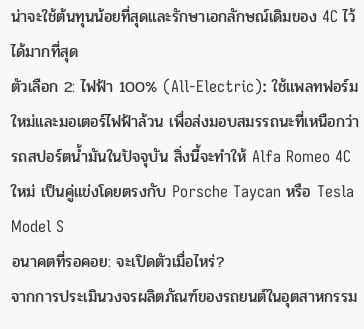น่าจะใช้ต้นทุนน้อยที่สุดและรักษาเอกลักษณ์เดิมของ 4C ไว้ได้มากที่สุด
ตัวเลือก 2: ไฟฟ้า 100% (All-Electric): ใช้แพลทฟอร์มใหม่และมอเตอร์ไฟฟ้าล้วน เพื่อส่งมอบสมรรถนะที่เหนือกว่ารถสปอร์ตน้ำมันในปัจจุบัน สิ่งนี้จะทำให้ Alfa Romeo 4C ใหม่ เป็นคู่แข่งโดยตรงกับ Porsche Taycan หรือ Tesla Model S
อนาคตที่รอคอย: จะเปิดตัวเมื่อไหร่?
จากการประเมินวงจรผลิตภัณฑ์ของรถยนต์ในอุตสาหกรรม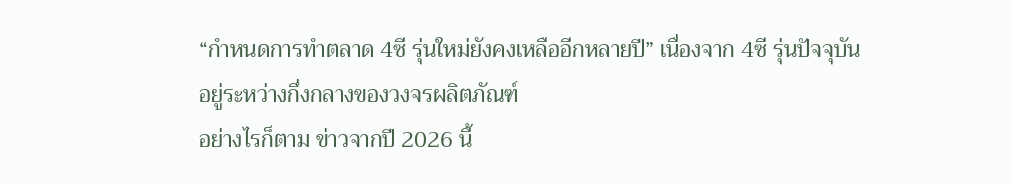“กำหนดการทำตลาด 4ซี รุ่นใหม่ยังคงเหลืออีกหลายปี” เนื่องจาก 4ซี รุ่นปัจจุบันอยู่ระหว่างกึ่งกลางของวงจรผลิตภัณฑ์
อย่างไรก็ตาม ข่าวจากปี 2026 นี้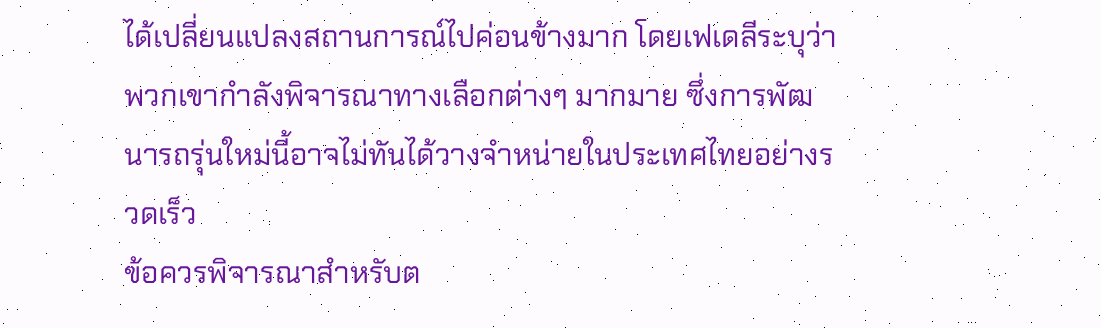ได้เปลี่ยนแปลงสถานการณ์ไปค่อนข้างมาก โดยเฟเดลีระบุว่าพวกเขากำลังพิจารณาทางเลือกต่างๆ มากมาย ซึ่งการพัฒนารถรุ่นใหม่นี้อาจไม่ทันได้วางจำหน่ายในประเทศไทยอย่างรวดเร็ว
ข้อควรพิจารณาสำหรับต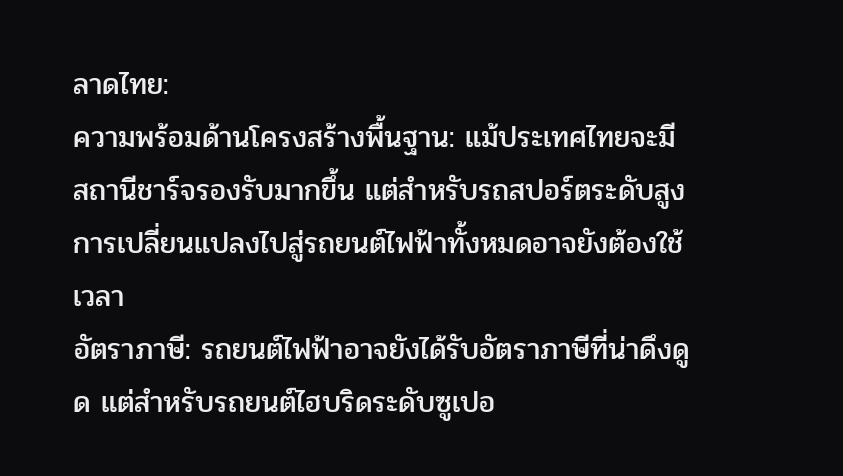ลาดไทย:
ความพร้อมด้านโครงสร้างพื้นฐาน: แม้ประเทศไทยจะมีสถานีชาร์จรองรับมากขึ้น แต่สำหรับรถสปอร์ตระดับสูง การเปลี่ยนแปลงไปสู่รถยนต์ไฟฟ้าทั้งหมดอาจยังต้องใช้เวลา
อัตราภาษี: รถยนต์ไฟฟ้าอาจยังได้รับอัตราภาษีที่น่าดึงดูด แต่สำหรับรถยนต์ไฮบริดระดับซูเปอ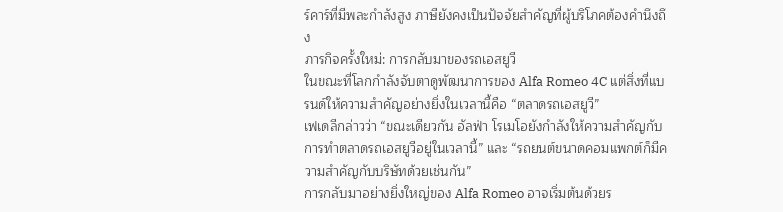ร์คาร์ที่มีพละกำลังสูง ภาษียังคงเป็นปัจจัยสำคัญที่ผู้บริโภคต้องคำนึงถึง
ภารกิจครั้งใหม่: การกลับมาของรถเอสยูวี
ในขณะที่โลกกำลังจับตาดูพัฒนาการของ Alfa Romeo 4C แต่สิ่งที่แบรนด์ให้ความสำคัญอย่างยิ่งในเวลานี้คือ “ตลาดรถเอสยูวี”
เฟเดลีกล่าวว่า “ขณะเดียวกัน อัลฟ่า โรเมโอยังกำลังให้ความสำคัญกับการทำตลาดรถเอสยูวีอยู่ในเวลานี้” และ “รถยนต์ขนาดคอมแพกต์ก็มีความสำคัญกับบริษัทด้วยเช่นกัน”
การกลับมาอย่างยิ่งใหญ่ของ Alfa Romeo อาจเริ่มต้นด้วยร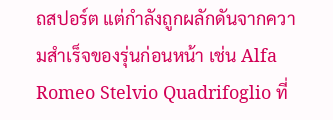ถสปอร์ต แต่กำลังถูกผลักดันจากความสำเร็จของรุ่นก่อนหน้า เช่น Alfa Romeo Stelvio Quadrifoglio ที่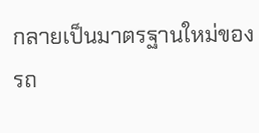กลายเป็นมาตรฐานใหม่ของรถ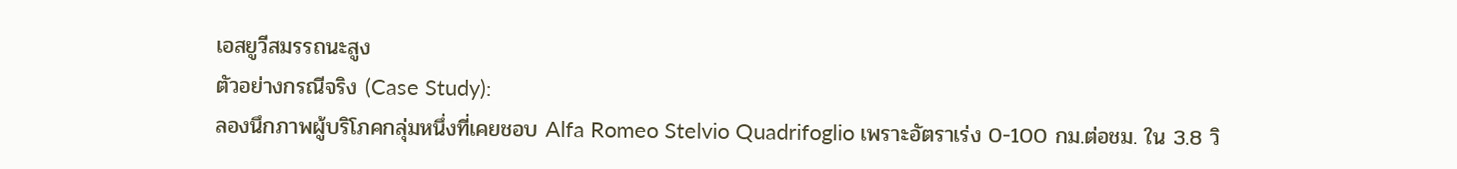เอสยูวีสมรรถนะสูง
ตัวอย่างกรณีจริง (Case Study):
ลองนึกภาพผู้บริโภคกลุ่มหนึ่งที่เคยชอบ Alfa Romeo Stelvio Quadrifoglio เพราะอัตราเร่ง 0-100 กม.ต่อชม. ใน 3.8 วิ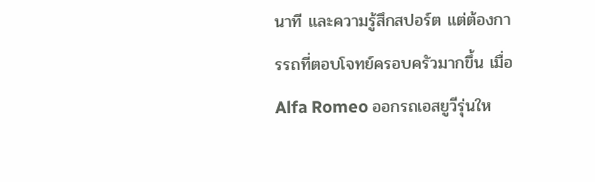นาที และความรู้สึกสปอร์ต แต่ต้องการรถที่ตอบโจทย์ครอบครัวมากขึ้น เมื่อ Alfa Romeo ออกรถเอสยูวีรุ่นให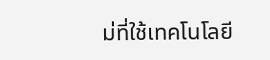ม่ที่ใช้เทคโนโลยี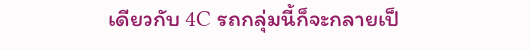เดียวกับ 4C รถกลุ่มนี้ก็จะกลายเป็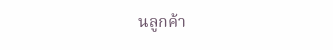นลูกค้า